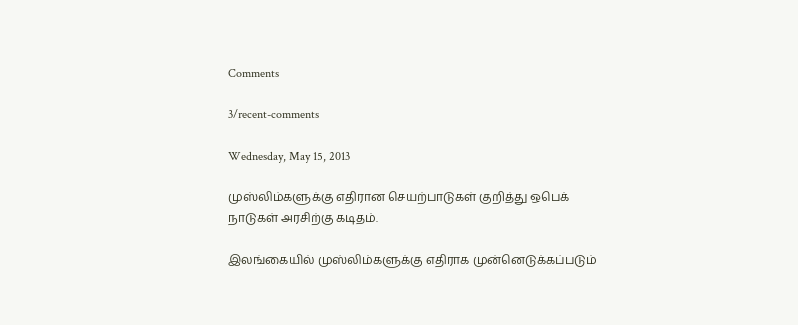Comments

3/recent-comments

Wednesday, May 15, 2013

முஸ்லிம்களுக்கு எதிரான செயற்பாடுகள் குறித்து ஒபெக் நாடுகள் அரசிற்கு கடிதம்.

இலங்கையில் முஸ்லிம்களுக்கு எதிராக முன்னெடுக்கப்படும்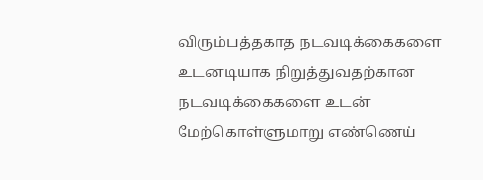விரும்பத்தகாத நடவடிக்கைகளை உடனடியாக நிறுத்துவதற்கான நடவடிக்கைகளை உடன் மேற்கொள்ளுமாறு எண்ணெய்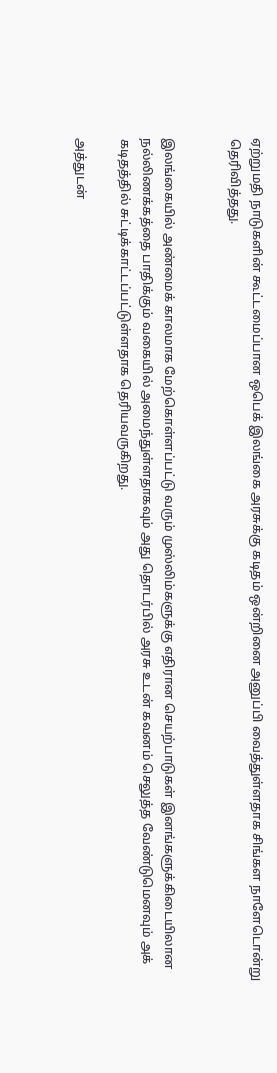ஏற்றுமதி நாடுகளின் கூட்டமைப்பான ஒபெக் இலங்கை அரசுக்கு கடிதம் ஒன்றினை அனுப்பி வைத்துள்ளதாக சிங்கள நாளேடொன்று தெரிவித்தது.


இலங்கையில் அண்மைக் காலமாக மேற்கொள்ளப்பட்டு வரும் முஸ்லிம்களுக்கு எதிரான செயற்பாடுகள் இனங்களுக்கிடையிலான நல்லிணக்கத்தை பாதிக்கும் வகையில் அமைந்துள்ளதாகவும் அது தொடர்பில் அரசு உடன் கவனம் செலுத்த வேண்டுமெனவும் அக் கடிதத்தில் சுட்டிக்காட்டப்பட்டுள்ளதாக தெரியவருகிறது.

அத்துடன்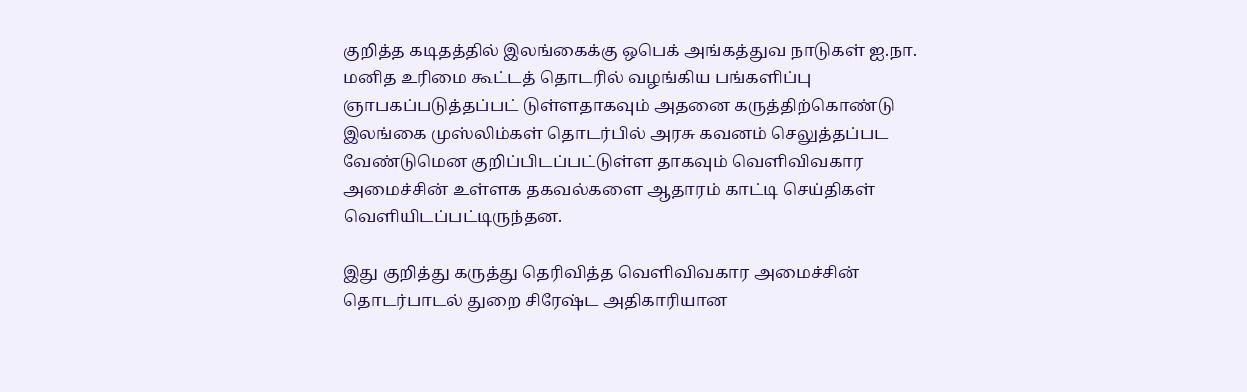குறித்த கடிதத்தில் இலங்கைக்கு ஒபெக் அங்கத்துவ நாடுகள் ஐ.நா. மனித உரிமை கூட்டத் தொடரில் வழங்கிய பங்களிப்பு ஞாபகப்படுத்தப்பட் டுள்ளதாகவும் அதனை கருத்திற்கொண்டு இலங்கை முஸ்லிம்கள் தொடர்பில் அரசு கவனம் செலுத்தப்பட வேண்டுமென குறிப்பிடப்பட்டுள்ள தாகவும் வெளிவிவகார அமைச்சின் உள்ளக தகவல்களை ஆதாரம் காட்டி செய்திகள் வெளியிடப்பட்டிருந்தன.

இது குறித்து கருத்து தெரிவித்த வெளிவிவகார அமைச்சின் தொடர்பாடல் துறை சிரேஷ்ட அதிகாரியான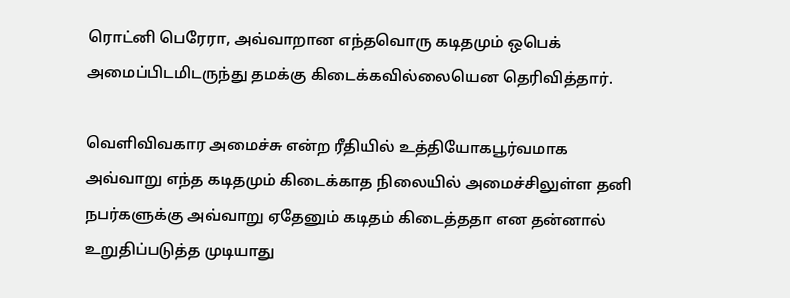ரொட்னி பெரேரா, அவ்வாறான எந்தவொரு கடிதமும் ஒபெக் அமைப்பிடமிடருந்து தமக்கு கிடைக்கவில்லையென தெரிவித்தார்.

வெளிவிவகார அமைச்சு என்ற ரீதியில் உத்தியோகபூர்வமாக அவ்வாறு எந்த கடிதமும் கிடைக்காத நிலையில் அமைச்சிலுள்ள தனி நபர்களுக்கு அவ்வாறு ஏதேனும் கடிதம் கிடைத்ததா என தன்னால் உறுதிப்படுத்த முடியாது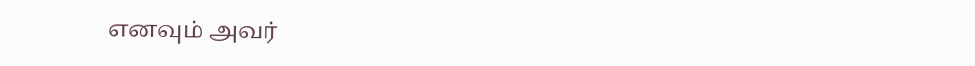எனவும் அவர்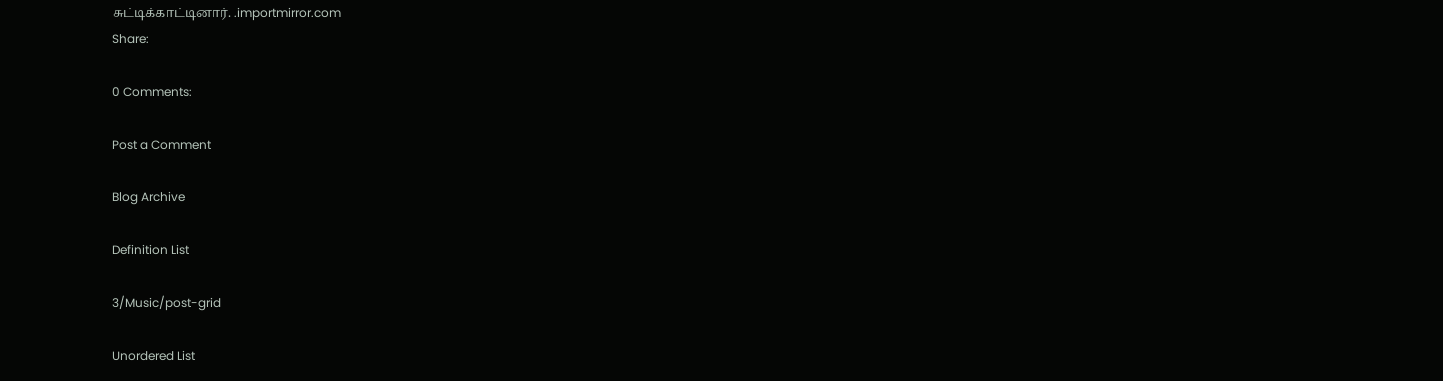சுட்டிக்காட்டினார். .importmirror.com
Share:

0 Comments:

Post a Comment

Blog Archive

Definition List

3/Music/post-grid

Unordered List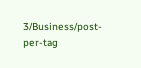3/Business/post-per-tag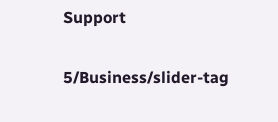Support

5/Business/slider-tag